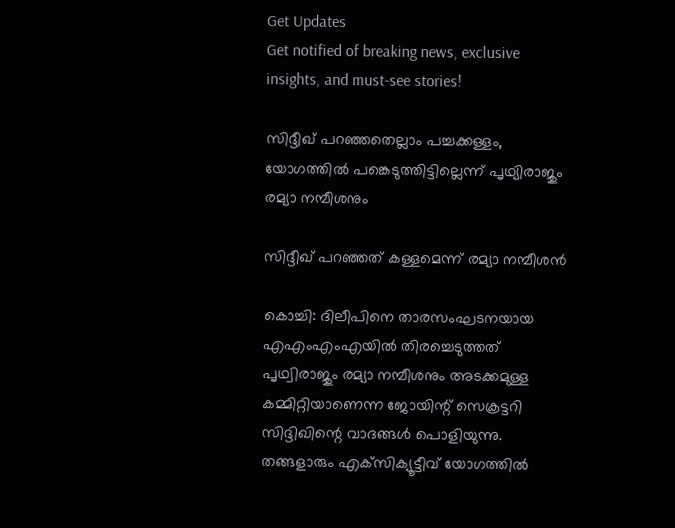Get Updates
Get notified of breaking news, exclusive insights, and must-see stories!

സിദ്ദീഖ് പറഞ്ഞതെല്ലാം പച്ചക്കള്ളം, യോഗത്തില്‍ പങ്കെടുത്തിട്ടില്ലെന്ന് പൃഥ്യിരാജും രമ്യാ നമ്പീശനും

സിദ്ദീഖ് പറഞ്ഞത് കള്ളമെന്ന് രമ്യാ നമ്പീശന്‍

കൊച്ചി: ദിലീപിനെ താരസംഘടനയായ എഎംഎംഎയില്‍ തിരച്ചെടുത്തത് പൃഥ്വിരാജും രമ്യാ നമ്പീശനും അടക്കമുള്ള കമ്മിറ്റിയാണെന്ന ജോയിന്റ് സെക്രട്ടറി സിദ്ദിഖിന്റെ വാദങ്ങള്‍ പൊളിയുന്നു. തങ്ങളാരും എക്‌സിക്യൂട്ടീവ് യോഗത്തില്‍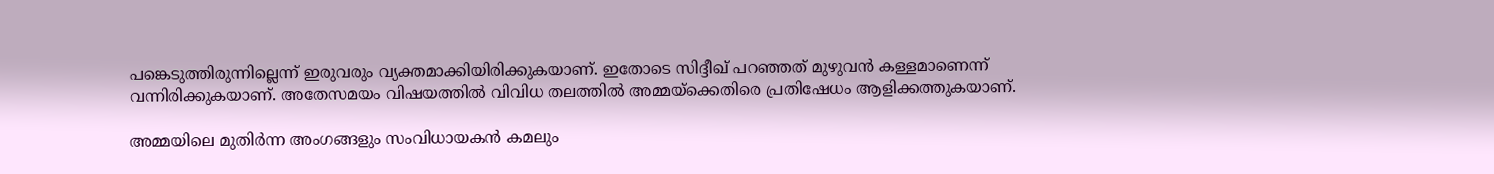പങ്കെടുത്തിരുന്നില്ലെന്ന് ഇരുവരും വ്യക്തമാക്കിയിരിക്കുകയാണ്. ഇതോടെ സിദ്ദീഖ് പറഞ്ഞത് മുഴുവന്‍ കള്ളമാണെന്ന് വന്നിരിക്കുകയാണ്. അതേസമയം വിഷയത്തില്‍ വിവിധ തലത്തില്‍ അമ്മയ്‌ക്കെതിരെ പ്രതിഷേധം ആളിക്കത്തുകയാണ്.

അമ്മയിലെ മുതിര്‍ന്ന അംഗങ്ങളും സംവിധായകന്‍ കമലും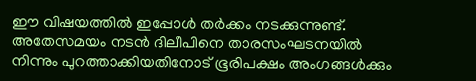ഈ വിഷയത്തില്‍ ഇപ്പോള്‍ തര്‍ക്കം നടക്കുന്നുണ്ട്. അതേസമയം നടന്‍ ദിലീപിനെ താരസംഘടനയില്‍ നിന്നും പുറത്താക്കിയതിനോട് ഭൂരിപക്ഷം അംഗങ്ങള്‍ക്കും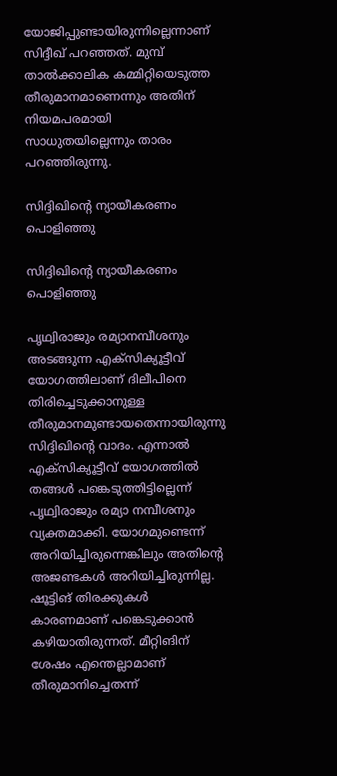യോജിപ്പുണ്ടായിരുന്നില്ലെന്നാണ് സിദ്ദീഖ് പറഞ്ഞത്. മുമ്പ് താല്‍ക്കാലിക കമ്മിറ്റിയെടുത്ത തീരുമാനമാണെന്നും അതിന് നിയമപരമായി സാധുതയില്ലെന്നും താരം പറഞ്ഞിരുന്നു.

സിദ്ദിഖിന്റെ ന്യായീകരണം പൊളിഞ്ഞു

സിദ്ദിഖിന്റെ ന്യായീകരണം പൊളിഞ്ഞു

പൃഥ്വിരാജും രമ്യാനമ്പീശനും അടങ്ങുന്ന എക്‌സിക്യൂട്ടീവ് യോഗത്തിലാണ് ദിലീപിനെ തിരിച്ചെടുക്കാനുള്ള തീരുമാനമുണ്ടായതെന്നായിരുന്നു സിദ്ദിഖിന്റെ വാദം. എന്നാല്‍ എക്‌സിക്യൂട്ടീവ് യോഗത്തില്‍ തങ്ങള്‍ പങ്കെടുത്തിട്ടില്ലെന്ന് പൃഥ്വിരാജും രമ്യാ നമ്പീശനും വ്യക്തമാക്കി. യോഗമുണ്ടെന്ന് അറിയിച്ചിരുന്നെങ്കിലും അതിന്റെ അജണ്ടകള്‍ അറിയിച്ചിരുന്നില്ല. ഷൂട്ടിങ് തിരക്കുകള്‍ കാരണമാണ് പങ്കെടുക്കാന്‍ കഴിയാതിരുന്നത്. മീറ്റിങിന് ശേഷം എന്തെല്ലാമാണ് തീരുമാനിച്ചെതന്ന്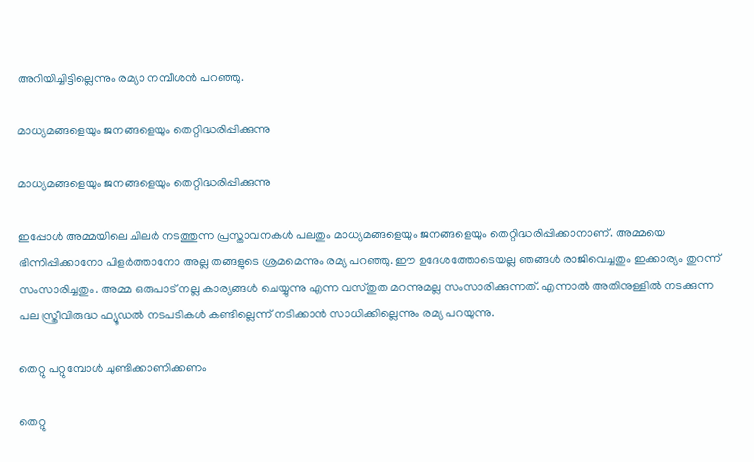അറിയിച്ചിട്ടില്ലെന്നും രമ്യാ നമ്പീശന്‍ പറഞ്ഞു.

മാധ്യമങ്ങളെയും ജനങ്ങളെയും തെറ്റിദ്ധരിപ്പിക്കുന്നു

മാധ്യമങ്ങളെയും ജനങ്ങളെയും തെറ്റിദ്ധരിപ്പിക്കുന്നു

ഇപ്പോള്‍ അമ്മയിലെ ചിലര്‍ നടത്തുന്ന പ്രസ്താവനകള്‍ പലതും മാധ്യമങ്ങളെയും ജനങ്ങളെയും തെറ്റിദ്ധരിപ്പിക്കാനാണ്. അമ്മയെ ഭിന്നിപ്പിക്കാനോ പിളര്‍ത്താനോ അല്ല തങ്ങളുടെ ശ്രമമെന്നും രമ്യ പറഞ്ഞു. ഈ ഉദേശത്തോടെയല്ല ഞങ്ങള്‍ രാജിവെച്ചതും ഇക്കാര്യം തുറന്ന് സംസാരിച്ചതും. അമ്മ ഒരുപാട് നല്ല കാര്യങ്ങള്‍ ചെയ്യുന്നു എന്ന വസ്തുത മറന്നുമല്ല സംസാരിക്കുന്നത്. എന്നാല്‍ അതിനുള്ളില്‍ നടക്കുന്ന പല സ്ത്രീവിരുദ്ധ ഫ്യൂഡല്‍ നടപടികള്‍ കണ്ടില്ലെന്ന് നടിക്കാന്‍ സാധിക്കില്ലെന്നും രമ്യ പറയുന്നു.

തെറ്റു പറ്റുമ്പോള്‍ ചുണ്ടിക്കാണിക്കണം

തെറ്റു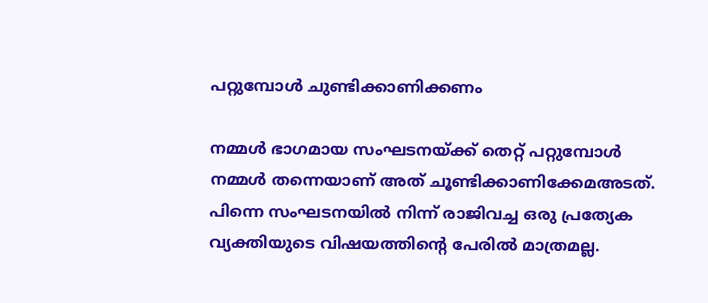പറ്റുമ്പോള്‍ ചുണ്ടിക്കാണിക്കണം

നമ്മള്‍ ഭാഗമായ സംഘടനയ്ക്ക് തെറ്റ് പറ്റുമ്പോള്‍ നമ്മള്‍ തന്നെയാണ് അത് ചൂണ്ടിക്കാണിക്കേമഅടത്. പിന്നെ സംഘടനയില്‍ നിന്ന് രാജിവച്ച ഒരു പ്രത്യേക വ്യക്തിയുടെ വിഷയത്തിന്റെ പേരില്‍ മാത്രമല്ല.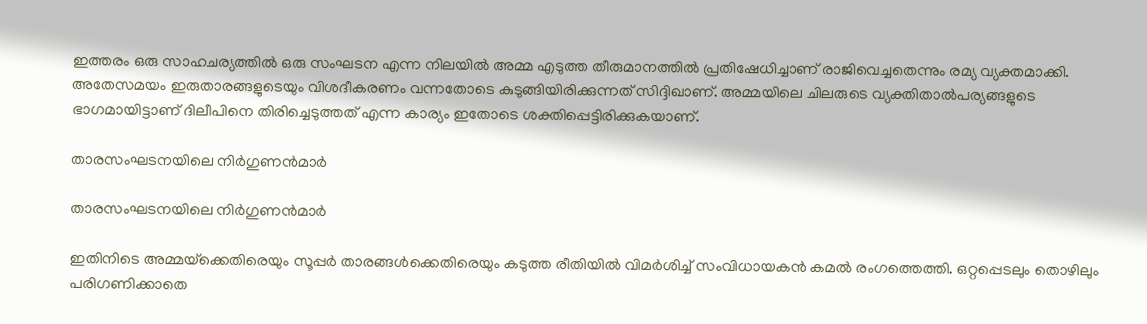ഇത്തരം ഒരു സാഹചര്യത്തില്‍ ഒരു സംഘടന എന്ന നിലയില്‍ അമ്മ എടുത്ത തീരുമാനത്തില്‍ പ്രതിഷേധിച്ചാണ് രാജിവെച്ചതെന്നും രമ്യ വ്യക്തമാക്കി. അതേസമയം ഇരുതാരങ്ങളുടെയും വിശദീകരണം വന്നതോടെ കുടുങ്ങിയിരിക്കുന്നത് സിദ്ദിഖാണ്. അമ്മയിലെ ചിലരുടെ വ്യക്തിതാല്‍പര്യങ്ങളുടെ ഭാഗമായിട്ടാണ് ദിലീപിനെ തിരിച്ചെടുത്തത് എന്ന കാര്യം ഇതോടെ ശക്തിപ്പെട്ടിരിക്കുകയാണ്.

താരസംഘടനയിലെ നിര്‍ഗുണന്‍മാര്‍

താരസംഘടനയിലെ നിര്‍ഗുണന്‍മാര്‍

ഇതിനിടെ അമ്മയ്‌ക്കെതിരെയും സൂപ്പര്‍ താരങ്ങള്‍ക്കെതിരെയും കടുത്ത രീതിയില്‍ വിമര്‍ശിച്ച് സംവിധായകന്‍ കമല്‍ രംഗത്തെത്തി. ഒറ്റപ്പെടലും തൊഴിലും പരിഗണിക്കാതെ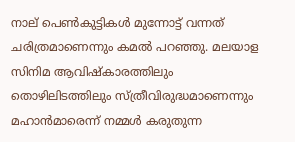നാല് പെണ്‍കുട്ടികള്‍ മുന്നോട്ട് വന്നത് ചരിത്രമാണെന്നും കമല്‍ പറഞ്ഞു. മലയാള സിനിമ ആവിഷ്‌കാരത്തിലും തൊഴിലിടത്തിലും സ്ത്രീവിരുദ്ധമാണെന്നും മഹാന്‍മാരെന്ന് നമ്മള്‍ കരുതുന്ന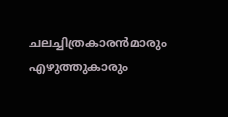ചലച്ചിത്രകാരന്‍മാരും എഴുത്തുകാരും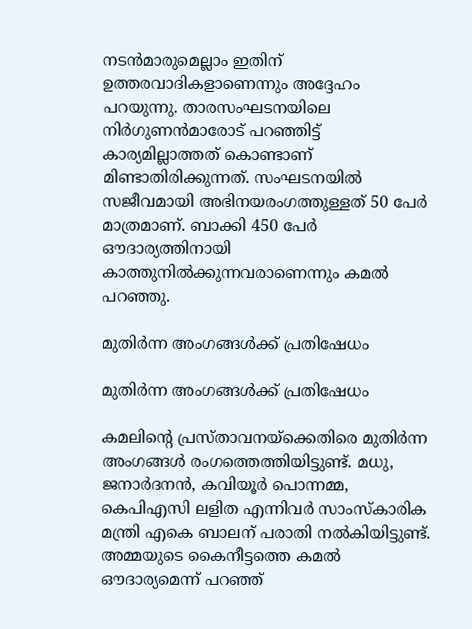നടന്‍മാരുമെല്ലാം ഇതിന് ഉത്തരവാദികളാണെന്നും അദ്ദേഹം പറയുന്നു. താരസംഘടനയിലെ നിര്‍ഗുണന്‍മാരോട് പറഞ്ഞിട്ട് കാര്യമില്ലാത്തത് കൊണ്ടാണ് മിണ്ടാതിരിക്കുന്നത്. സംഘടനയില്‍ സജീവമായി അഭിനയരംഗത്തുള്ളത് 50 പേര്‍ മാത്രമാണ്. ബാക്കി 450 പേര്‍ ഔദാര്യത്തിനായി കാത്തുനില്‍ക്കുന്നവരാണെന്നും കമല്‍ പറഞ്ഞു.

മുതിര്‍ന്ന അംഗങ്ങള്‍ക്ക് പ്രതിഷേധം

മുതിര്‍ന്ന അംഗങ്ങള്‍ക്ക് പ്രതിഷേധം

കമലിന്റെ പ്രസ്താവനയ്‌ക്കെതിരെ മുതിര്‍ന്ന അംഗങ്ങള്‍ രംഗത്തെത്തിയിട്ടുണ്ട്. മധു, ജനാര്‍ദനന്‍, കവിയൂര്‍ പൊന്നമ്മ, കെപിഎസി ലളിത എന്നിവര്‍ സാംസ്‌കാരിക മന്ത്രി എകെ ബാലന് പരാതി നല്‍കിയിട്ടുണ്ട്. അമ്മയുടെ കൈനീട്ടത്തെ കമല്‍ ഔദാര്യമെന്ന് പറഞ്ഞ്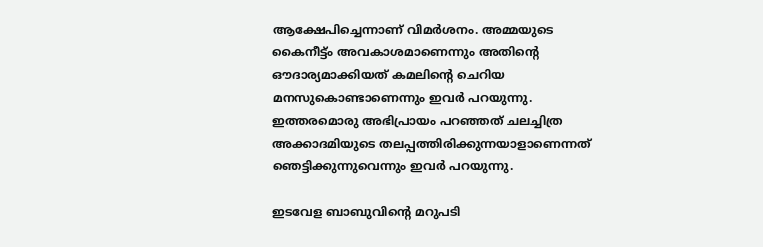ആക്ഷേപിച്ചെന്നാണ് വിമര്‍ശനം. അമ്മയുടെ കൈനീട്ട്ം അവകാശമാണെന്നും അതിന്റെ ഔദാര്യമാക്കിയത് കമലിന്റെ ചെറിയ മനസുകൊണ്ടാണെന്നും ഇവര്‍ പറയുന്നു. ഇത്തരമൊരു അഭിപ്രായം പറഞ്ഞത് ചലച്ചിത്ര അക്കാദമിയുടെ തലപ്പത്തിരിക്കുന്നയാളാണെന്നത് ഞെട്ടിക്കുന്നുവെന്നും ഇവര്‍ പറയുന്നു.

ഇടവേള ബാബുവിന്റെ മറുപടി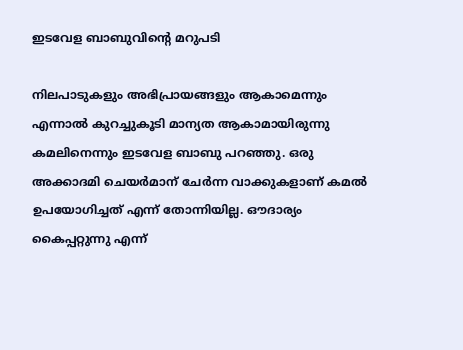ഇടവേള ബാബുവിന്റെ മറുപടി

നിലപാടുകളും അഭിപ്രായങ്ങളും ആകാമെന്നും എന്നാല്‍ കുറച്ചുകൂടി മാന്യത ആകാമായിരുന്നു കമലിനെന്നും ഇടവേള ബാബു പറഞ്ഞു. ഒരു അക്കാദമി ചെയര്‍മാന് ചേര്‍ന്ന വാക്കുകളാണ് കമല്‍ ഉപയോഗിച്ചത് എന്ന് തോന്നിയില്ല. ഔദാര്യം കൈപ്പറ്റുന്നു എന്ന്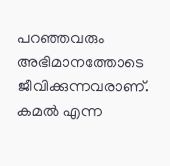പറഞ്ഞവരും അഭിമാനത്തോടെ ജീവിക്കുന്നവരാണ്. കമല്‍ എന്ന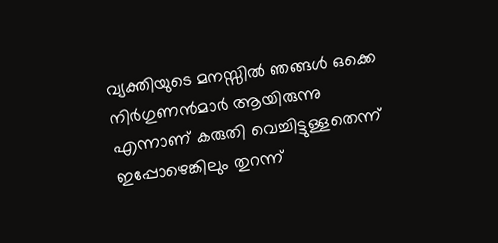വ്യക്തിയുടെ മനസ്സില്‍ ഞങ്ങള്‍ ഒക്കെ നിര്‍ഗുണന്‍മാര്‍ ആയിരുന്നു എന്നാണ് കരുതി വെച്ചിട്ടുള്ളതെന്ന് ഇപ്പോഴെങ്കിലും തുറന്ന്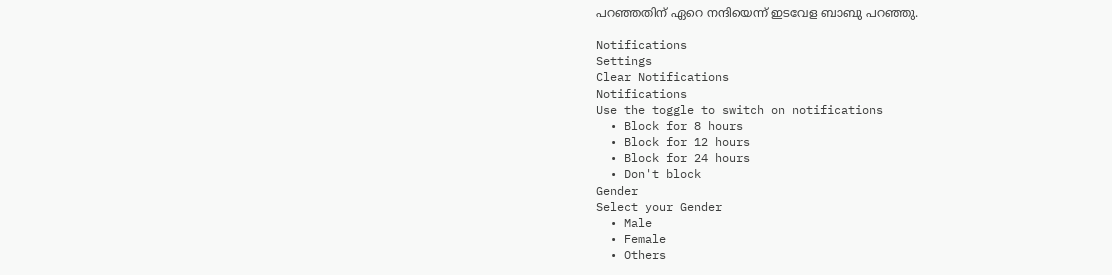പറഞ്ഞതിന് ഏറെ നന്ദിയെന്ന് ഇടവേള ബാബു പറഞ്ഞു.

Notifications
Settings
Clear Notifications
Notifications
Use the toggle to switch on notifications
  • Block for 8 hours
  • Block for 12 hours
  • Block for 24 hours
  • Don't block
Gender
Select your Gender
  • Male
  • Female
  • Others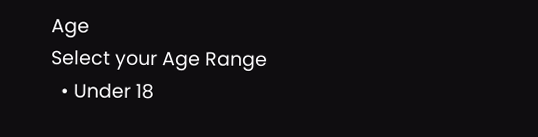Age
Select your Age Range
  • Under 18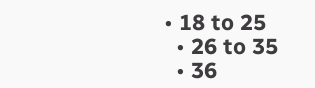• 18 to 25
  • 26 to 35
  • 36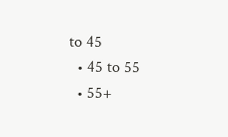to 45
  • 45 to 55
  • 55+